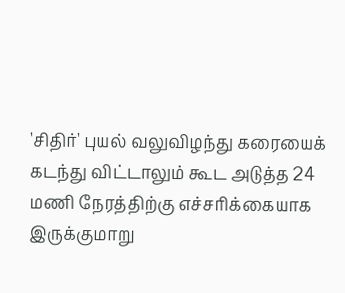'சிதிர்' புயல் வலுவிழந்து கரையைக் கடந்து விட்டாலும் கூட அடுத்த 24 மணி நேரத்திற்கு எச்சரிக்கையாக இருக்குமாறு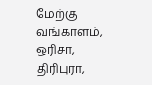மேற்கு வங்காளம், ஒரிசா, திரிபுரா,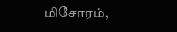மிசோரம்,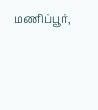மணிப்பூர்,